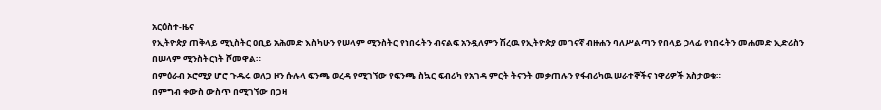አርዕስተ-ዜና
የኢትዮጵያ ጠቅላይ ሚኒስትር ዐቢይ አሕመድ እስካሁን የሠላም ሚንስትር የነበሩትን ብናልፍ አንዷለምን ሽረዉ የኢትዮጵያ መገናኛ ብዙሐን ባለሥልጣን የበላይ ኃላፊ የነበሩትን መሐመድ ኢድሪስን
በሠላም ሚንስትርነት ሾመዋል።
በምዕራብ ኦሮሚያ ሆሮ ጉዱሩ ወለጋ ዞን ሱሉላ ፍንጫ ወረዳ የሚገኘው የፍንጫ ስኳር ፍብሪካ የአገዳ ምርት ትናንት መቃጠሉን የፋብሪካዉ ሠራተኞችና ነዋሪዎች አስታወቁ።
በምግብ ቀውስ ውስጥ በሚገኘው በጋዛ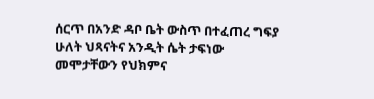ሰርጥ በአንድ ዳቦ ቤት ውስጥ በተፈጠረ ግፍያ ሁለት ህጻናትና አንዲት ሴት ታፍነው መሞታቸውን የህክምና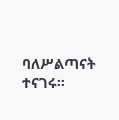ባለሥልጣናት ተናገሩ።